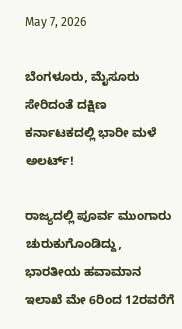May 7, 2026

ಬೆಂಗಳೂರು, ಮೈಸೂರು ಸೇರಿದಂತೆ ದಕ್ಷಿಣ ಕರ್ನಾಟಕದಲ್ಲಿ ಭಾರೀ ಮಳೆ ಅಲರ್ಟ್‌!

ರಾಜ್ಯದಲ್ಲಿ ಪೂರ್ವ ಮುಂಗಾರು ಚುರುಕುಗೊಂಡಿದ್ದು, ಭಾರತೀಯ ಹವಾಮಾನ ಇಲಾಖೆ ಮೇ 6ರಿಂದ 12ರವರೆಗೆ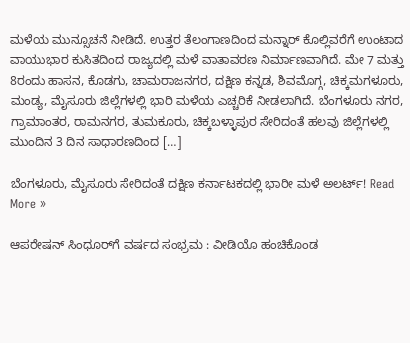ಮಳೆಯ ಮುನ್ಸೂಚನೆ ನೀಡಿದೆ. ಉತ್ತರ ತೆಲಂಗಾಣದಿಂದ ಮನ್ನಾರ್ ಕೊಲ್ಲಿವರೆಗೆ ಉಂಟಾದ ವಾಯುಭಾರ ಕುಸಿತದಿಂದ ರಾಜ್ಯದಲ್ಲಿ ಮಳೆ ವಾತಾವರಣ ನಿರ್ಮಾಣವಾಗಿದೆ. ಮೇ 7 ಮತ್ತು 8ರಂದು ಹಾಸನ, ಕೊಡಗು, ಚಾಮರಾಜನಗರ, ದಕ್ಷಿಣ ಕನ್ನಡ, ಶಿವಮೊಗ್ಗ, ಚಿಕ್ಕಮಗಳೂರು, ಮಂಡ್ಯ, ಮೈಸೂರು ಜಿಲ್ಲೆಗಳಲ್ಲಿ ಭಾರಿ ಮಳೆಯ ಎಚ್ಚರಿಕೆ ನೀಡಲಾಗಿದೆ. ಬೆಂಗಳೂರು ನಗರ, ಗ್ರಾಮಾಂತರ, ರಾಮನಗರ, ತುಮಕೂರು, ಚಿಕ್ಕಬಳ್ಳಾಪುರ ಸೇರಿದಂತೆ ಹಲವು ಜಿಲ್ಲೆಗಳಲ್ಲಿ ಮುಂದಿನ 3 ದಿನ ಸಾಧಾರಣದಿಂದ […]

ಬೆಂಗಳೂರು, ಮೈಸೂರು ಸೇರಿದಂತೆ ದಕ್ಷಿಣ ಕರ್ನಾಟಕದಲ್ಲಿ ಭಾರೀ ಮಳೆ ಅಲರ್ಟ್‌! Read More »

ಆಪರೇಷನ್‌ ಸಿಂಧೂರ್‌ಗೆ ವರ್ಷದ ಸಂಭ್ರಮ : ವೀಡಿಯೊ ಹಂಚಿಕೊಂಡ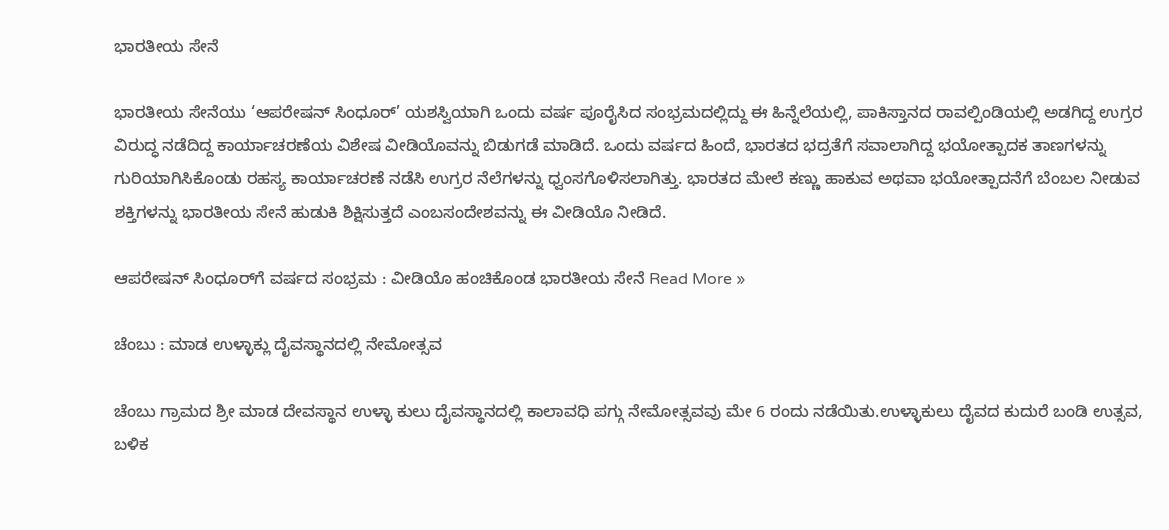ಭಾರತೀಯ ಸೇನೆ

ಭಾರತೀಯ ಸೇನೆಯು ‘ಆಪರೇಷನ್ ಸಿಂಧೂರ್’ ಯಶಸ್ವಿಯಾಗಿ ಒಂದು ವರ್ಷ ಪೂರೈಸಿದ ಸಂಭ್ರಮದಲ್ಲಿದ್ದು ಈ ಹಿನ್ನೆಲೆಯಲ್ಲಿ, ಪಾಕಿಸ್ತಾನದ ರಾವಲ್ಪಿಂಡಿಯಲ್ಲಿ ಅಡಗಿದ್ದ ಉಗ್ರರ ವಿರುದ್ಧ ನಡೆದಿದ್ದ ಕಾರ್ಯಾಚರಣೆಯ ವಿಶೇಷ ವೀಡಿಯೊವನ್ನು ಬಿಡುಗಡೆ ಮಾಡಿದೆ. ಒಂದು ವರ್ಷದ ಹಿಂದೆ, ಭಾರತದ ಭದ್ರತೆಗೆ ಸವಾಲಾಗಿದ್ದ ಭಯೋತ್ಪಾದಕ ತಾಣಗಳನ್ನು ಗುರಿಯಾಗಿಸಿಕೊಂಡು ರಹಸ್ಯ ಕಾರ್ಯಾಚರಣೆ ನಡೆಸಿ ಉಗ್ರರ ನೆಲೆಗಳನ್ನು ಧ್ವಂಸಗೊಳಿಸಲಾಗಿತ್ತು. ಭಾರತದ ಮೇಲೆ ಕಣ್ಣು ಹಾಕುವ ಅಥವಾ ಭಯೋತ್ಪಾದನೆಗೆ ಬೆಂಬಲ ನೀಡುವ ಶಕ್ತಿಗಳನ್ನು ಭಾರತೀಯ ಸೇನೆ ಹುಡುಕಿ ಶಿಕ್ಷಿಸುತ್ತದೆ ಎಂಬಸಂದೇಶವನ್ನು ಈ ವೀಡಿಯೊ ನೀಡಿದೆ.

ಆಪರೇಷನ್‌ ಸಿಂಧೂರ್‌ಗೆ ವರ್ಷದ ಸಂಭ್ರಮ : ವೀಡಿಯೊ ಹಂಚಿಕೊಂಡ ಭಾರತೀಯ ಸೇನೆ Read More »

ಚೆಂಬು : ಮಾಡ ಉಳ್ಳಾಕ್ಲು ದೈವಸ್ಥಾನದಲ್ಲಿ ನೇಮೋತ್ಸವ

ಚೆಂಬು ಗ್ರಾಮದ ಶ್ರೀ ಮಾಡ ದೇವಸ್ಥಾನ ಉಳ್ಳಾ ಕುಲು ದೈವಸ್ಥಾನದಲ್ಲಿ ಕಾಲಾವಧಿ ಪಗ್ಗು ನೇಮೋತ್ಸವವು ಮೇ 6 ರಂದು ನಡೆಯಿತು.ಉಳ್ಳಾಕುಲು ದೈವದ ಕುದುರೆ ಬಂಡಿ ಉತ್ಸವ, ಬಳಿಕ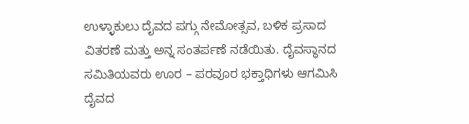ಉಳ್ಳಾಕುಲು ದೈವದ ಪಗ್ಗು ನೇಮೋತ್ಸವ, ಬಳಿಕ ಪ್ರಸಾದ ವಿತರಣೆ ಮತ್ತು ಅನ್ನ ಸಂತರ್ಪಣೆ ನಡೆಯಿತು. ದೈವಸ್ಥಾನದ ಸಮಿತಿಯವರು ಊರ – ಪರವೂರ ಭಕ್ತಾಧಿಗಳು ಆಗಮಿಸಿ ದೈವದ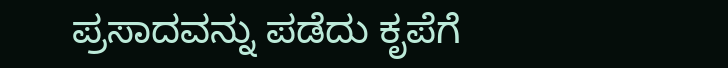ಪ್ರಸಾದವನ್ನು ಪಡೆದು ಕೃಪೆಗೆ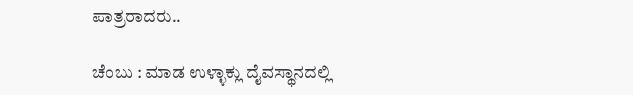ಪಾತ್ರರಾದರು..

ಚೆಂಬು : ಮಾಡ ಉಳ್ಳಾಕ್ಲು ದೈವಸ್ಥಾನದಲ್ಲಿ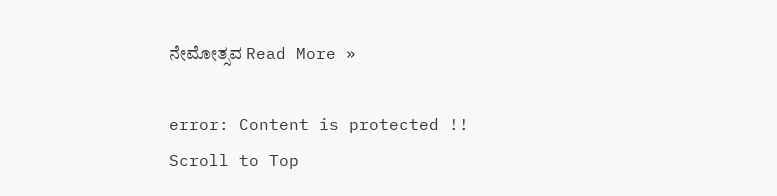ನೇಮೋತ್ಸವ Read More »

error: Content is protected !!
Scroll to Top